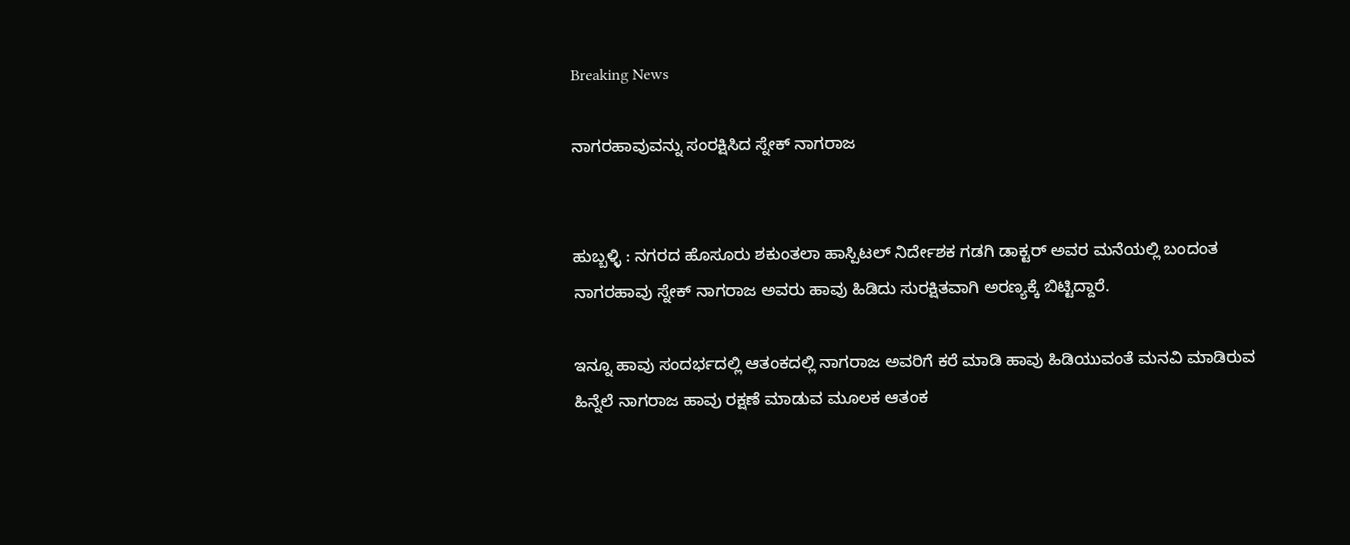Breaking News

ನಾಗರಹಾವುವನ್ನು ಸಂರಕ್ಷಿಸಿದ ಸ್ನೇಕ್ ನಾಗರಾಜ


ಹುಬ್ಬಳ್ಳಿ : ನಗರದ ಹೊಸೂರು ಶಕುಂತಲಾ ಹಾಸ್ಪಿಟಲ್ ನಿರ್ದೇಶಕ ಗಡಗಿ ಡಾಕ್ಟರ್ ಅವರ ಮನೆಯಲ್ಲಿ ಬಂದಂತ ನಾಗರಹಾವು ಸ್ನೇಕ್ ನಾಗರಾಜ ಅವರು ಹಾವು ಹಿಡಿದು ಸುರಕ್ಷಿತವಾಗಿ ಅರಣ್ಯಕ್ಕೆ ಬಿಟ್ಟಿದ್ದಾರೆ.

ಇನ್ನೂ ಹಾವು ಸಂದರ್ಭದಲ್ಲಿ ಆತಂಕದಲ್ಲಿ ನಾಗರಾಜ ಅವರಿಗೆ ಕರೆ ಮಾಡಿ ಹಾವು ಹಿಡಿಯುವಂತೆ ಮನವಿ ಮಾಡಿರುವ ಹಿನ್ನೆಲೆ ನಾಗರಾಜ ಹಾವು ರಕ್ಷಣೆ ಮಾಡುವ ಮೂಲಕ ಆತಂಕ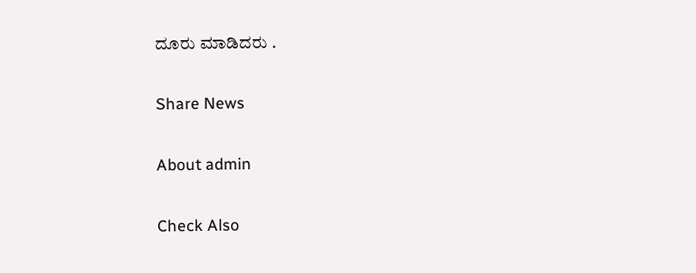ದೂರು ಮಾಡಿದರು .

Share News

About admin

Check Also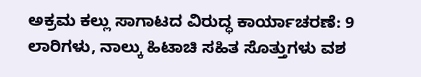ಅಕ್ರಮ ಕಲ್ಲು ಸಾಗಾಟದ ವಿರುದ್ಧ ಕಾರ್ಯಾಚರಣೆ: 9 ಲಾರಿಗಳು, ನಾಲ್ಕು ಹಿಟಾಚಿ ಸಹಿತ ಸೊತ್ತುಗಳು ವಶ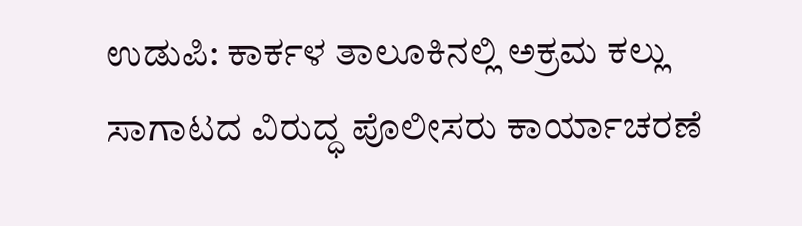ಉಡುಪಿ: ಕಾರ್ಕಳ ತಾಲೂಕಿನಲ್ಲಿ ಅಕ್ರಮ ಕಲ್ಲು ಸಾಗಾಟದ ವಿರುದ್ಧ ಪೊಲೀಸರು ಕಾರ್ಯಾಚರಣೆ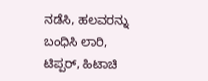ನಡೆಸಿ, ಹಲವರನ್ನು ಬಂಧಿಸಿ ಲಾರಿ, ಟಿಪ್ಪರ್, ಹಿಟಾಚಿ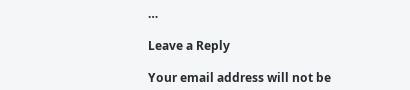…

Leave a Reply

Your email address will not be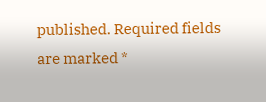published. Required fields are marked *